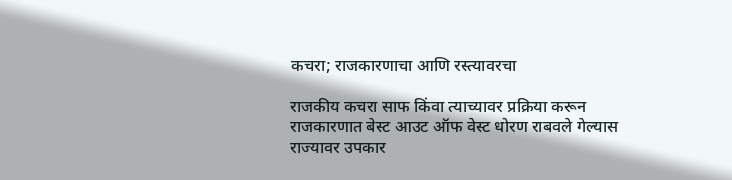कचरा; राजकारणाचा आणि रस्त्यावरचा

राजकीय कचरा साफ किंवा त्याच्यावर प्रक्रिया करून राजकारणात बेस्ट आउट ऑफ वेस्ट धोरण राबवले गेल्यास राज्यावर उपकार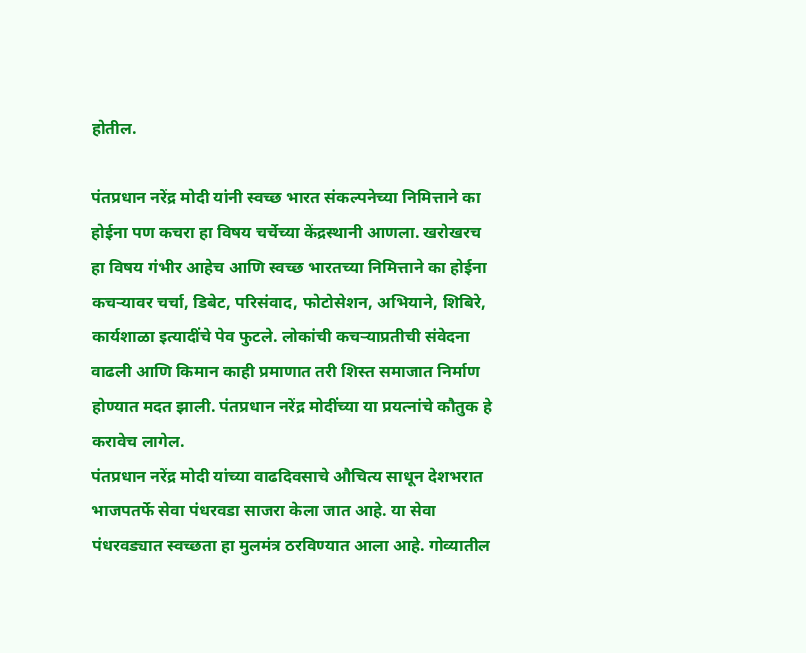होतील.

पंतप्रधान नरेंद्र मोदी यांनी स्वच्छ भारत संकल्पनेच्या निमित्ताने का होईना पण कचरा हा विषय चर्चेच्या केंद्रस्थानी आणला. खरोखरच हा विषय गंभीर आहेच आणि स्वच्छ भारतच्या निमित्ताने का होईना कचऱ्यावर चर्चा, डिबेट, परिसंवाद, फोटोसेशन, अभियाने, शिबिरे, कार्यशाळा इत्यादींचे पेव फुटले. लोकांची कचऱ्याप्रतीची संवेदना वाढली आणि किमान काही प्रमाणात तरी शिस्त समाजात निर्माण होण्यात मदत झाली. पंतप्रधान नरेंद्र मोदींच्या या प्रयत्नांचे कौतुक हे करावेच लागेल.
पंतप्रधान नरेंद्र मोदी यांच्या वाढदिवसाचे औचित्य साधून देशभरात भाजपतर्फे सेवा पंधरवडा साजरा केला जात आहे. या सेवा पंधरवड्यात स्वच्छता हा मुलमंत्र ठरविण्यात आला आहे. गोव्यातील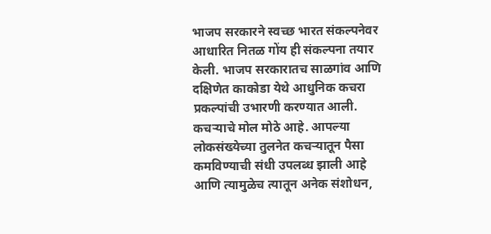भाजप सरकारने स्वच्छ भारत संकल्पनेवर आधारित नितळ गोंय ही संकल्पना तयार केली. भाजप सरकारातच साळगांव आणि दक्षिणेत काकोडा येथे आधुनिक कचरा प्रकल्पांची उभारणी करण्यात आली. कचऱ्याचे मोल मोठे आहे. आपल्या लोकसंख्येच्या तुलनेत कचऱ्यातून पैसा कमविण्याची संधी उपलब्ध झाली आहे आणि त्यामुळेच त्यातून अनेक संशोधन,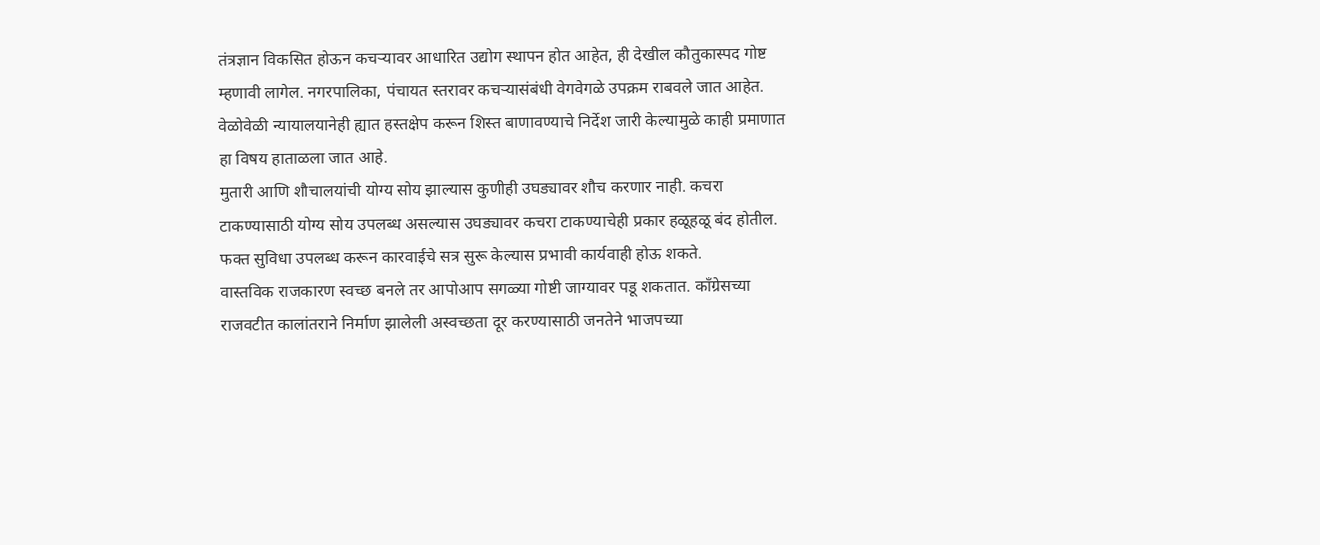तंत्रज्ञान विकसित होऊन कचऱ्यावर आधारित उद्योग स्थापन होत आहेत, ही देखील कौतुकास्पद गोष्ट म्हणावी लागेल. नगरपालिका, पंचायत स्तरावर कचऱ्यासंबंधी वेगवेगळे उपक्रम राबवले जात आहेत. वेळोवेळी न्यायालयानेही ह्यात हस्तक्षेप करून शिस्त बाणावण्याचे निर्देश जारी केल्यामुळे काही प्रमाणात हा विषय हाताळला जात आहे.
मुतारी आणि शौचालयांची योग्य सोय झाल्यास कुणीही उघड्यावर शौच करणार नाही. कचरा टाकण्यासाठी योग्य सोय उपलब्ध असल्यास उघड्यावर कचरा टाकण्याचेही प्रकार हळूहळू बंद होतील. फक्त सुविधा उपलब्ध करून कारवाईचे सत्र सुरू केल्यास प्रभावी कार्यवाही होऊ शकते.
वास्तविक राजकारण स्वच्छ बनले तर आपोआप सगळ्या गोष्टी जाग्यावर पडू शकतात. काँग्रेसच्या राजवटीत कालांतराने निर्माण झालेली अस्वच्छता दूर करण्यासाठी जनतेने भाजपच्या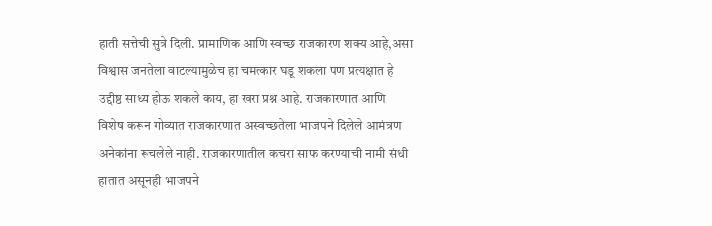हाती सत्तेची सुत्रे दिली. प्रामाणिक आणि स्वच्छ राजकारण शक्य आहे,असा विश्वास जनतेला वाटल्यामुळेच हा चमत्कार घडू शकला पण प्रत्यक्षात हे उद्दीष्ठ साध्य होऊ शकले काय, हा खरा प्रश्न आहे. राजकारणात आणि विशेष करून गोव्यात राजकारणात अस्वच्छतेला भाजपने दिलेले आमंत्रण अनेकांना रूचलेले नाही. राजकारणातील कचरा साफ करण्याची नामी संधी हातात असूनही भाजपने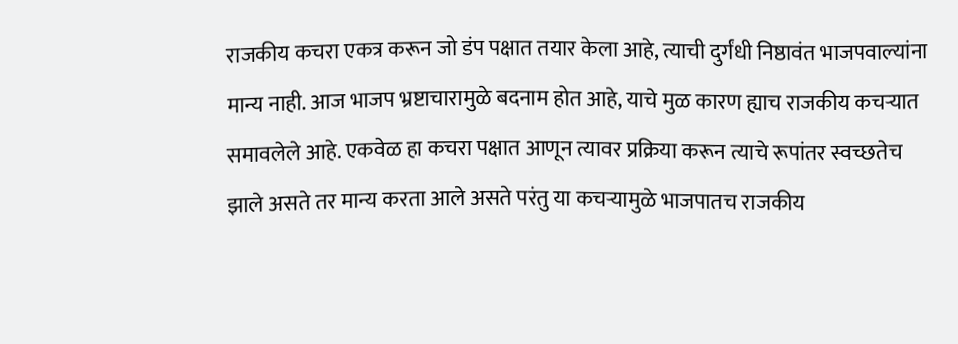राजकीय कचरा एकत्र करून जो डंप पक्षात तयार केला आहे, त्याची दुर्गंधी निष्ठावंत भाजपवाल्यांना मान्य नाही. आज भाजप भ्रष्टाचारामुळे बदनाम होत आहे, याचे मुळ कारण ह्याच राजकीय कचऱ्यात समावलेले आहे. एकवेळ हा कचरा पक्षात आणून त्यावर प्रक्रिया करून त्याचे रूपांतर स्वच्छतेच झाले असते तर मान्य करता आले असते परंतु या कचऱ्यामुळे भाजपातच राजकीय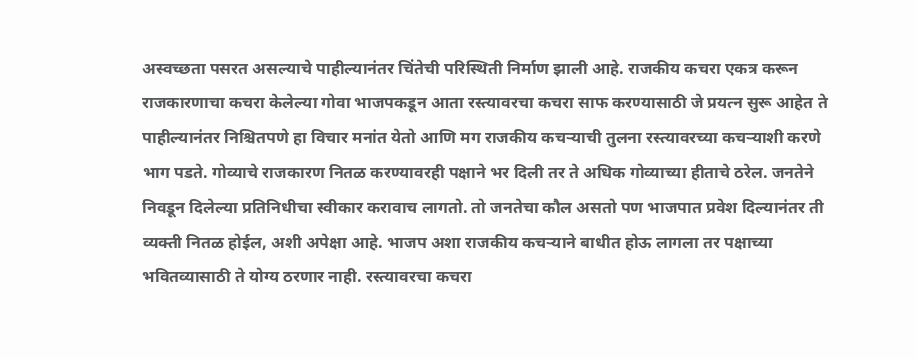अस्वच्छता पसरत असल्याचे पाहील्यानंतर चिंतेची परिस्थिती निर्माण झाली आहे. राजकीय कचरा एकत्र करून राजकारणाचा कचरा केलेल्या गोवा भाजपकडून आता रस्त्यावरचा कचरा साफ करण्यासाठी जे प्रयत्न सुरू आहेत ते पाहील्यानंतर निश्चितपणे हा विचार मनांत येतो आणि मग राजकीय कचऱ्याची तुलना रस्त्यावरच्या कचऱ्याशी करणे भाग पडते. गोव्याचे राजकारण नितळ करण्यावरही पक्षाने भर दिली तर ते अधिक गोव्याच्या हीताचे ठरेल. जनतेने निवडून दिलेल्या प्रतिनिधीचा स्वीकार करावाच लागतो. तो जनतेचा कौल असतो पण भाजपात प्रवेश दिल्यानंतर ती व्यक्ती नितळ होईल, अशी अपेक्षा आहे. भाजप अशा राजकीय कचऱ्याने बाधीत होऊ लागला तर पक्षाच्या भवितव्यासाठी ते योग्य ठरणार नाही. रस्त्यावरचा कचरा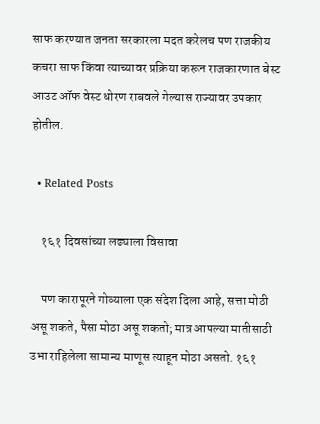साफ करण्यात जनता सरकारला मदत करेलच पण राजकीय कचरा साफ किंवा त्याच्यावर प्रक्रिया करून राजकारणात बेस्ट आउट ऑफ वेस्ट धोरण राबवले गेल्यास राज्यावर उपकार होतील.

  • Related Posts

    १६१ दिवसांच्या लढ्याला विसावा

    पण कारापूरने गोव्याला एक संदेश दिला आहे, सत्ता मोठी असू शकते, पैसा मोठा असू शकतो; मात्र आपल्या मातीसाठी उभा राहिलेला सामान्य माणूस त्याहून मोठा असतो. १६१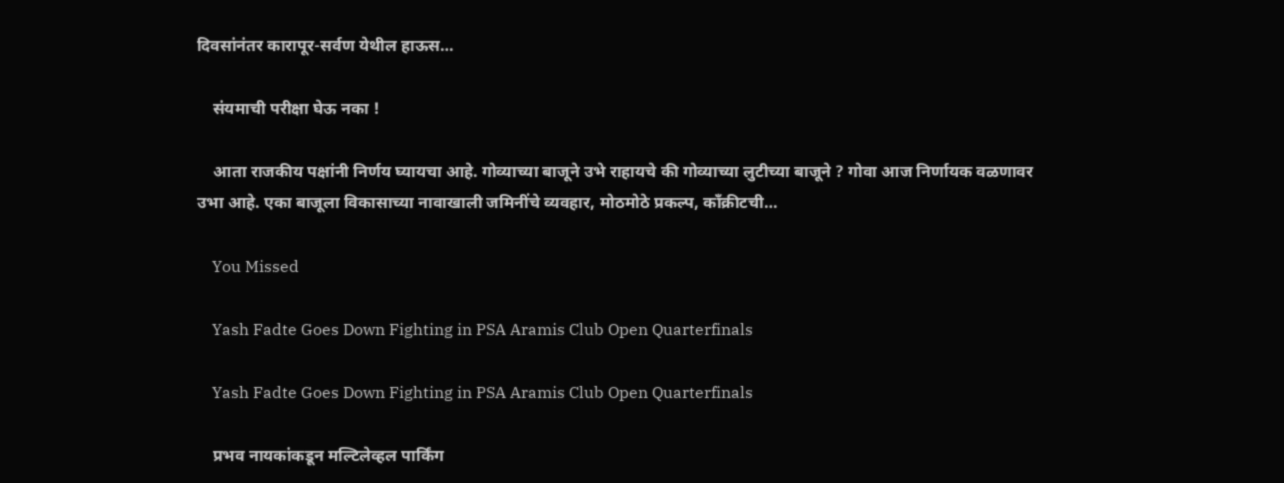दिवसांनंतर कारापूर-सर्वण येथील हाऊस…

    संयमाची परीक्षा घेऊ नका !

    आता राजकीय पक्षांनी निर्णय घ्यायचा आहे. गोव्याच्या बाजूने उभे राहायचे की गोव्याच्या लुटीच्या बाजूने ? गोवा आज निर्णायक वळणावर उभा आहे. एका बाजूला विकासाच्या नावाखाली जमिनींचे व्यवहार, मोठमोठे प्रकल्प, काँक्रीटची…

    You Missed

    Yash Fadte Goes Down Fighting in PSA Aramis Club Open Quarterfinals

    Yash Fadte Goes Down Fighting in PSA Aramis Club Open Quarterfinals

    प्रभव नायकांकडून मल्टिलेव्हल पार्किंग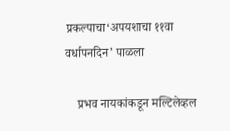प्रकल्पाचा‘अपयशाचा ११वा वर्धापनदिन’ पाळला

    प्रभव नायकांकडून मल्टिलेव्हल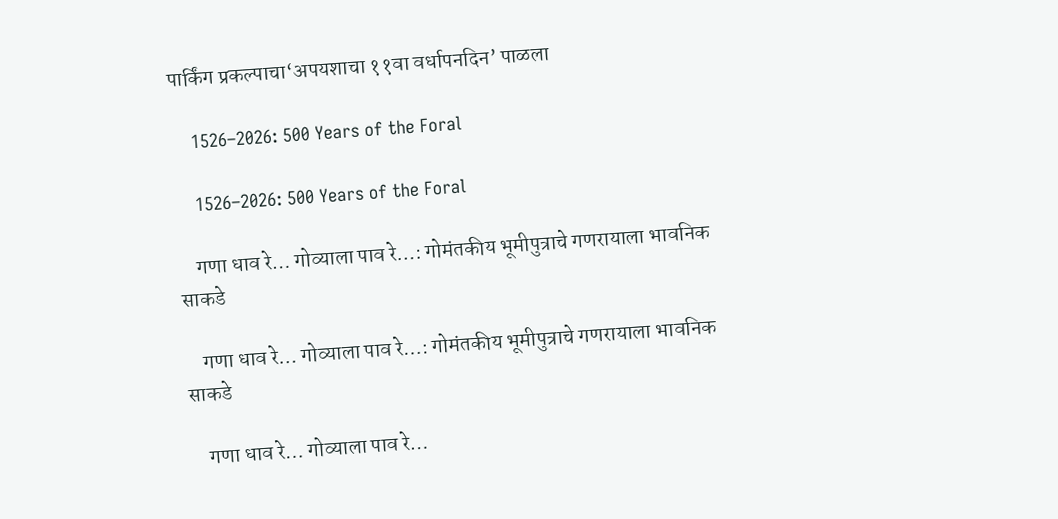पार्किंग प्रकल्पाचा‘अपयशाचा ११वा वर्धापनदिन’ पाळला

    1526–2026: 500 Years of the Foral

    1526–2026: 500 Years of the Foral

    गणा धाव रे… गोव्याला पाव रे…: गोमंतकीय भूमीपुत्राचे गणरायाला भावनिक साकडे

    गणा धाव रे… गोव्याला पाव रे…: गोमंतकीय भूमीपुत्राचे गणरायाला भावनिक साकडे

    गणा धाव रे… गोव्याला पाव रे…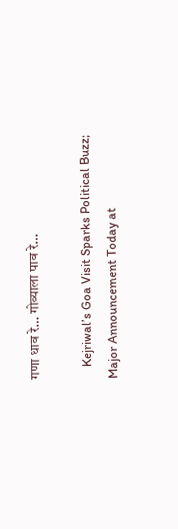गणा धाव रे… गोव्याला पाव रे…

    Kejriwal’s Goa Visit Sparks Political Buzz; Major Announcement Today at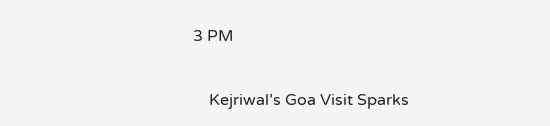3 PM

    Kejriwal’s Goa Visit Sparks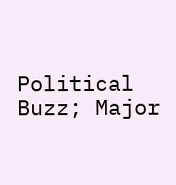Political Buzz; Major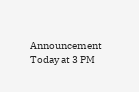Announcement Today at 3 PM